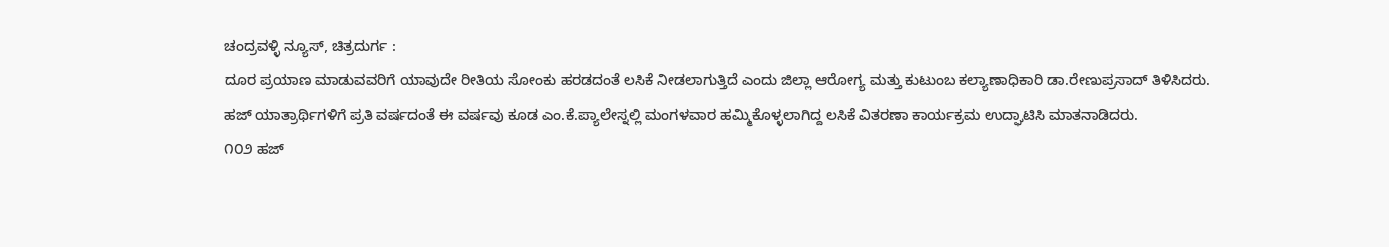ಚಂದ್ರವಳ್ಳಿ ನ್ಯೂಸ್, ಚಿತ್ರದುರ್ಗ :
ದೂರ ಪ್ರಯಾಣ ಮಾಡುವವರಿಗೆ ಯಾವುದೇ ರೀತಿಯ ಸೋಂಕು ಹರಡದಂತೆ ಲಸಿಕೆ ನೀಡಲಾಗುತ್ತಿದೆ ಎಂದು ಜಿಲ್ಲಾ ಆರೋಗ್ಯ ಮತ್ತು ಕುಟುಂಬ ಕಲ್ಯಾಣಾಧಿಕಾರಿ ಡಾ.ರೇಣುಪ್ರಸಾದ್ ತಿಳಿಸಿದರು.
ಹಜ್ ಯಾತ್ರಾರ್ಥಿಗಳಿಗೆ ಪ್ರತಿ ವರ್ಷದಂತೆ ಈ ವರ್ಷವು ಕೂಡ ಎಂ.ಕೆ.ಪ್ಯಾಲೇಸ್ನಲ್ಲಿ ಮಂಗಳವಾರ ಹಮ್ಮಿಕೊಳ್ಳಲಾಗಿದ್ದ ಲಸಿಕೆ ವಿತರಣಾ ಕಾರ್ಯಕ್ರಮ ಉದ್ಘಾಟಿಸಿ ಮಾತನಾಡಿದರು.
೧೦೨ ಹಜ್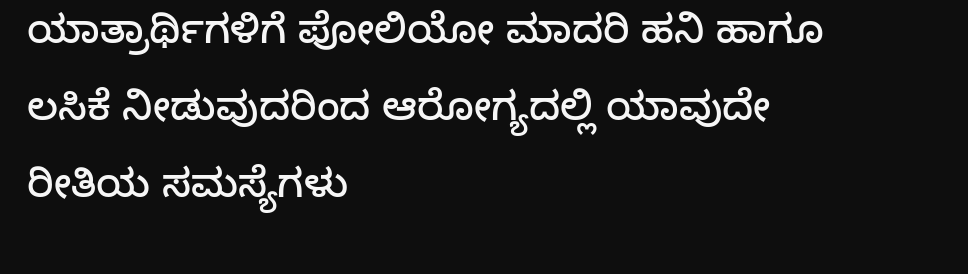ಯಾತ್ರಾರ್ಥಿಗಳಿಗೆ ಪೋಲಿಯೋ ಮಾದರಿ ಹನಿ ಹಾಗೂ ಲಸಿಕೆ ನೀಡುವುದರಿಂದ ಆರೋಗ್ಯದಲ್ಲಿ ಯಾವುದೇ ರೀತಿಯ ಸಮಸ್ಯೆಗಳು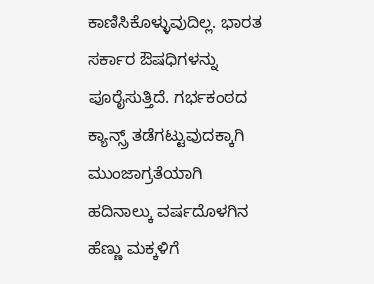ಕಾಣಿಸಿಕೊಳ್ಳುವುದಿಲ್ಲ. ಭಾರತ ಸರ್ಕಾರ ಔಷಧಿಗಳನ್ನು ಪೂರೈಸುತ್ತಿದೆ. ಗರ್ಭಕಂಠದ ಕ್ಯಾನ್ಸ್ರ್ ತಡೆಗಟ್ಟುವುದಕ್ಕಾಗಿ ಮುಂಜಾಗ್ರತೆಯಾಗಿ ಹದಿನಾಲ್ಕು ವರ್ಷದೊಳಗಿನ ಹೆಣ್ಣು ಮಕ್ಕಳಿಗೆ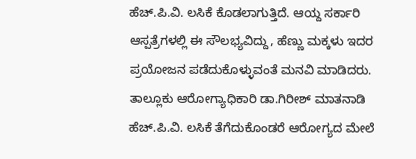ಹೆಚ್.ಪಿ.ವಿ. ಲಸಿಕೆ ಕೊಡಲಾಗುತ್ತಿದೆ. ಆಯ್ದ ಸರ್ಕಾರಿ ಆಸ್ಪತ್ರೆಗಳಲ್ಲಿ ಈ ಸೌಲಭ್ಯವಿದ್ದು, ಹೆಣ್ಣು ಮಕ್ಕಳು ಇದರ ಪ್ರಯೋಜನ ಪಡೆದುಕೊಳ್ಳುವಂತೆ ಮನವಿ ಮಾಡಿದರು.
ತಾಲ್ಲೂಕು ಆರೋಗ್ಯಾಧಿಕಾರಿ ಡಾ.ಗಿರೀಶ್ ಮಾತನಾಡಿ ಹೆಚ್.ಪಿ.ವಿ. ಲಸಿಕೆ ತೆಗೆದುಕೊಂಡರೆ ಆರೋಗ್ಯದ ಮೇಲೆ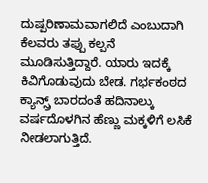ದುಷ್ಪರಿಣಾಮವಾಗಲಿದೆ ಎಂಬುದಾಗಿ ಕೆಲವರು ತಪ್ಪು ಕಲ್ಪನೆ ಮೂಡಿಸುತ್ತಿದ್ದಾರೆ. ಯಾರು ಇದಕ್ಕೆ ಕಿವಿಗೊಡುವುದು ಬೇಡ. ಗರ್ಭಕಂಠದ ಕ್ಯಾನ್ಸ್ರ್ ಬಾರದಂತೆ ಹದಿನಾಲ್ಕು ವರ್ಷದೊಳಗಿನ ಹೆಣ್ಣು ಮಕ್ಕಳಿಗೆ ಲಸಿಕೆ ನೀಡಲಾಗುತ್ತಿದೆ.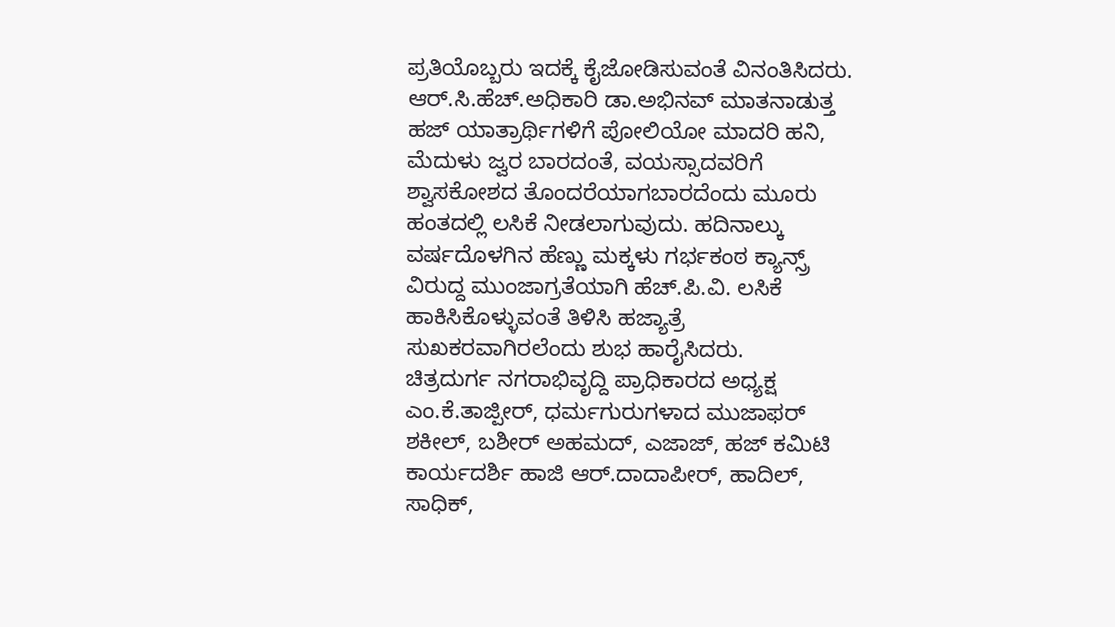ಪ್ರತಿಯೊಬ್ಬರು ಇದಕ್ಕೆ ಕೈಜೋಡಿಸುವಂತೆ ವಿನಂತಿಸಿದರು.
ಆರ್.ಸಿ.ಹೆಚ್.ಅಧಿಕಾರಿ ಡಾ.ಅಭಿನವ್ ಮಾತನಾಡುತ್ತ ಹಜ್ ಯಾತ್ರಾರ್ಥಿಗಳಿಗೆ ಪೋಲಿಯೋ ಮಾದರಿ ಹನಿ, ಮೆದುಳು ಜ್ವರ ಬಾರದಂತೆ, ವಯಸ್ಸಾದವರಿಗೆ ಶ್ವಾಸಕೋಶದ ತೊಂದರೆಯಾಗಬಾರದೆಂದು ಮೂರು ಹಂತದಲ್ಲಿ ಲಸಿಕೆ ನೀಡಲಾಗುವುದು. ಹದಿನಾಲ್ಕು ವರ್ಷದೊಳಗಿನ ಹೆಣ್ಣು ಮಕ್ಕಳು ಗರ್ಭಕಂಠ ಕ್ಯಾನ್ಸ್ರ್ ವಿರುದ್ದ ಮುಂಜಾಗ್ರತೆಯಾಗಿ ಹೆಚ್.ಪಿ.ವಿ. ಲಸಿಕೆ ಹಾಕಿಸಿಕೊಳ್ಳುವಂತೆ ತಿಳಿಸಿ ಹಜ್ಯಾತ್ರೆ ಸುಖಕರವಾಗಿರಲೆಂದು ಶುಭ ಹಾರೈಸಿದರು.
ಚಿತ್ರದುರ್ಗ ನಗರಾಭಿವೃದ್ದಿ ಪ್ರಾಧಿಕಾರದ ಅಧ್ಯಕ್ಷ ಎಂ.ಕೆ.ತಾಜ್ಪೀರ್, ಧರ್ಮಗುರುಗಳಾದ ಮುಜಾಫರ್ ಶಕೀಲ್, ಬಶೀರ್ ಅಹಮದ್, ಎಜಾಜ್, ಹಜ್ ಕಮಿಟಿ ಕಾರ್ಯದರ್ಶಿ ಹಾಜಿ ಆರ್.ದಾದಾಪೀರ್, ಹಾದಿಲ್, ಸಾಧಿಕ್,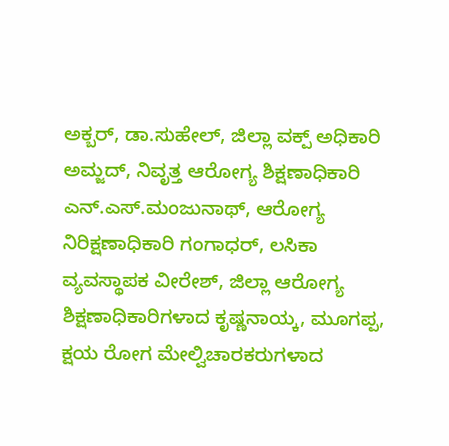ಅಕ್ಬರ್, ಡಾ.ಸುಹೇಲ್, ಜಿಲ್ಲಾ ವಕ್ಪ್ ಅಧಿಕಾರಿ ಅಮ್ಜದ್, ನಿವೃತ್ತ ಆರೋಗ್ಯ ಶಿಕ್ಷಣಾಧಿಕಾರಿ ಎನ್.ಎಸ್.ಮಂಜುನಾಥ್, ಆರೋಗ್ಯ ನಿರಿಕ್ಷಣಾಧಿಕಾರಿ ಗಂಗಾಧರ್, ಲಸಿಕಾ ವ್ಯವಸ್ಥಾಪಕ ವೀರೇಶ್, ಜಿಲ್ಲಾ ಆರೋಗ್ಯ ಶಿಕ್ಷಣಾಧಿಕಾರಿಗಳಾದ ಕೃಷ್ಣನಾಯ್ಕ, ಮೂಗಪ್ಪ, ಕ್ಷಯ ರೋಗ ಮೇಲ್ವಿಚಾರಕರುಗಳಾದ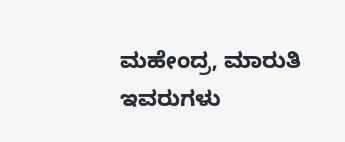ಮಹೇಂದ್ರ, ಮಾರುತಿ ಇವರುಗಳು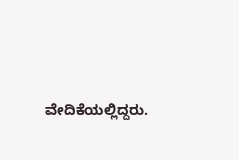ವೇದಿಕೆಯಲ್ಲಿದ್ದರು.